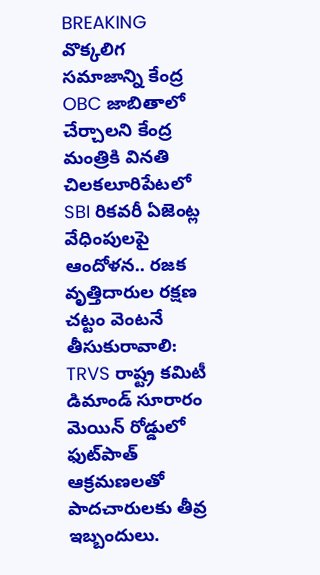BREAKING
వొక్కలిగ సమాజాన్ని కేంద్ర OBC జాబితాలో చేర్చాలని కేంద్ర మంత్రికి వినతి చిలకలూరిపేటలో SBI రికవరీ ఏజెంట్ల వేధింపులపై ఆందోళన.. రజక వృత్తిదారుల రక్షణ చట్టం వెంటనే తీసుకురావాలి: TRVS రాష్ట్ర కమిటీ డిమాండ్ సూరారం మెయిన్ రోడ్డులో ఫుట్‌పాత్ ఆక్రమణలతో పాదచారులకు తీవ్ర ఇబ్బందులు.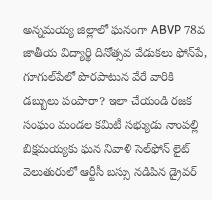అన్నమయ్య జిల్లాలో ఘనంగా ABVP 78వ జాతీయ విద్యార్థి దినోత్సవ వేడుకలు ఫోన్‌పే, గూగుల్‌పేలో పొరపాటున వేరే వారికి డబ్బులు పంపారా? ఇలా చేయండి రజక సంఘం మండల కమిటీ సభ్యుడు నాంపల్లి బిక్షమయ్యకు ఘన నివాళి సెల్‌ఫోన్ లైట్ వెలుతురులో ఆర్టీసీ బస్సు నడిపిన డ్రైవర్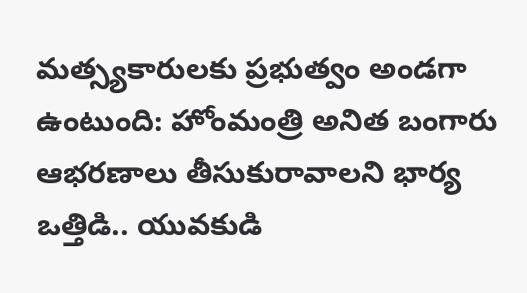మత్స్యకారులకు ప్రభుత్వం అండగా ఉంటుంది: హోంమంత్రి అనిత బంగారు ఆభరణాలు తీసుకురావాలని భార్య ఒత్తిడి.. యువకుడి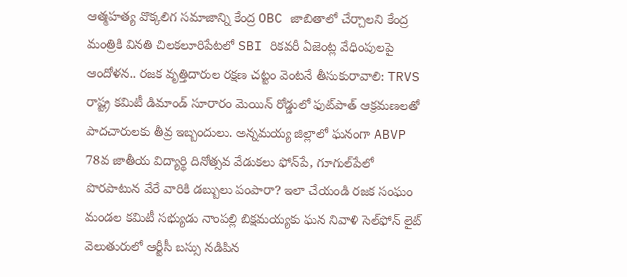ఆత్మహత్య వొక్కలిగ సమాజాన్ని కేంద్ర OBC జాబితాలో చేర్చాలని కేంద్ర మంత్రికి వినతి చిలకలూరిపేటలో SBI రికవరీ ఏజెంట్ల వేధింపులపై ఆందోళన.. రజక వృత్తిదారుల రక్షణ చట్టం వెంటనే తీసుకురావాలి: TRVS రాష్ట్ర కమిటీ డిమాండ్ సూరారం మెయిన్ రోడ్డులో ఫుట్‌పాత్ ఆక్రమణలతో పాదచారులకు తీవ్ర ఇబ్బందులు. అన్నమయ్య జిల్లాలో ఘనంగా ABVP 78వ జాతీయ విద్యార్థి దినోత్సవ వేడుకలు ఫోన్‌పే, గూగుల్‌పేలో పొరపాటున వేరే వారికి డబ్బులు పంపారా? ఇలా చేయండి రజక సంఘం మండల కమిటీ సభ్యుడు నాంపల్లి బిక్షమయ్యకు ఘన నివాళి సెల్‌ఫోన్ లైట్ వెలుతురులో ఆర్టీసీ బస్సు నడిపిన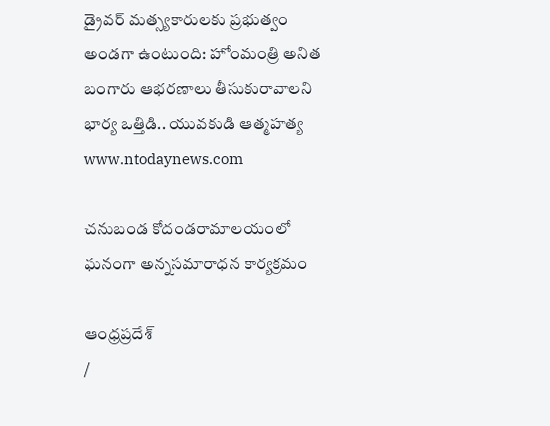డ్రైవర్ మత్స్యకారులకు ప్రభుత్వం అండగా ఉంటుంది: హోంమంత్రి అనిత బంగారు ఆభరణాలు తీసుకురావాలని భార్య ఒత్తిడి.. యువకుడి ఆత్మహత్య
www.ntodaynews.com

చనుబండ కోదండరామాలయంలో ఘనంగా అన్నసమారాధన కార్యక్రమం

ఆంధ్రప్రదేశ్
/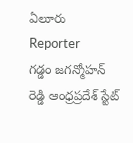ఏలూరు
Reporter
గడ్డం జగన్మోహన్ రెడ్డి ఆంధ్రప్రదేశ్ స్టేట్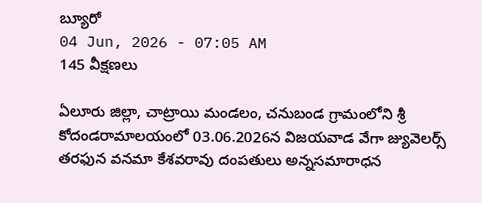బ్యూరో
04 Jun, 2026 - 07:05 AM
145 వీక్షణలు

ఏలూరు జిల్లా, చాట్రాయి మండలం, చనుబండ గ్రామంలోని శ్రీ కోదండరామాలయంలో 03.06.2026న విజయవాడ వేగా జ్యువెలర్స్ తరఫున వనమా కేశవరావు దంపతులు అన్నసమారాధన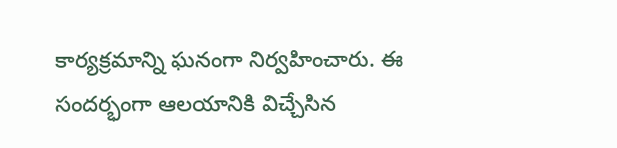కార్యక్రమాన్ని ఘనంగా నిర్వహించారు. ఈ సందర్భంగా ఆలయానికి విచ్చేసిన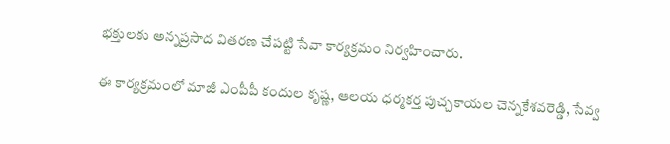భక్తులకు అన్నప్రసాద వితరణ చేపట్టి సేవా కార్యక్రమం నిర్వహించారు.

ఈ కార్యక్రమంలో మాజీ ఎంపీపీ కందుల కృష్ణ, ఆలయ ధర్మకర్త పుచ్చకాయల చెన్నకేశవరెడ్డి, సేవ్వ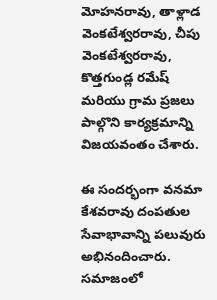మోహనరావు, తాళ్లాడ వెంకటేశ్వరరావు, చీపు వెంకటేశ్వరరావు, కొత్తగుండ్ల రమేష్ మరియు గ్రామ ప్రజలు పాల్గొని కార్యక్రమాన్ని విజయవంతం చేశారు.

ఈ సందర్భంగా వనమా కేశవరావు దంపతుల సేవాభావాన్ని పలువురు అభినందించారు. సమాజంలో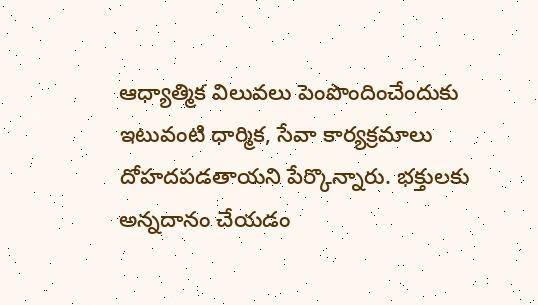ఆధ్యాత్మిక విలువలు పెంపొందించేందుకు ఇటువంటి ధార్మిక, సేవా కార్యక్రమాలు దోహదపడతాయని పేర్కొన్నారు. భక్తులకు అన్నదానం చేయడం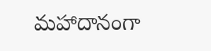మహాదానంగా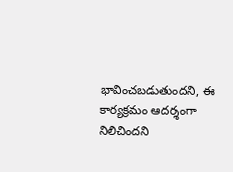భావించబడుతుందని, ఈ కార్యక్రమం ఆదర్శంగా నిలిచిందని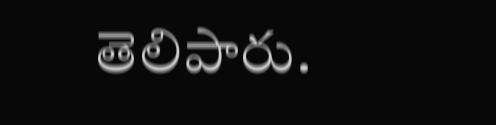తెలిపారు.